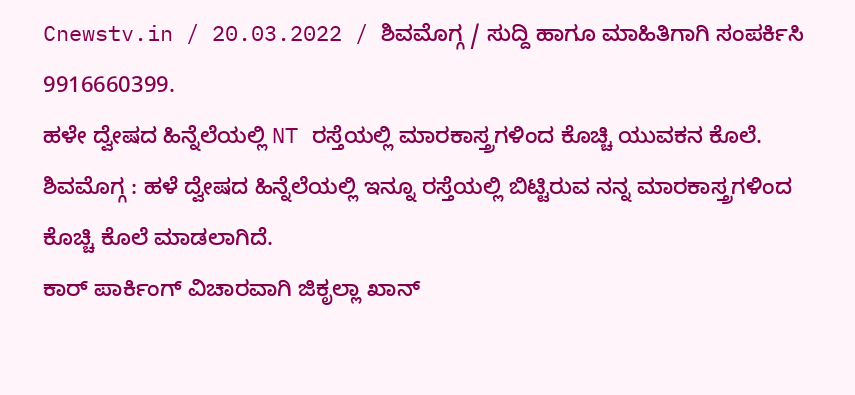Cnewstv.in / 20.03.2022 / ಶಿವಮೊಗ್ಗ / ಸುದ್ದಿ ಹಾಗೂ ಮಾಹಿತಿಗಾಗಿ ಸಂಪರ್ಕಿಸಿ 9916660399.
ಹಳೇ ದ್ವೇಷದ ಹಿನ್ನೆಲೆಯಲ್ಲಿ NT ರಸ್ತೆಯಲ್ಲಿ ಮಾರಕಾಸ್ತ್ರಗಳಿಂದ ಕೊಚ್ಚಿ ಯುವಕನ ಕೊಲೆ.
ಶಿವಮೊಗ್ಗ : ಹಳೆ ದ್ವೇಷದ ಹಿನ್ನೆಲೆಯಲ್ಲಿ ಇನ್ನೂ ರಸ್ತೆಯಲ್ಲಿ ಬಿಟ್ಟಿರುವ ನನ್ನ ಮಾರಕಾಸ್ತ್ರಗಳಿಂದ ಕೊಚ್ಚಿ ಕೊಲೆ ಮಾಡಲಾಗಿದೆ.
ಕಾರ್ ಪಾರ್ಕಿಂಗ್ ವಿಚಾರವಾಗಿ ಜಿಕೃಲ್ಲಾ ಖಾನ್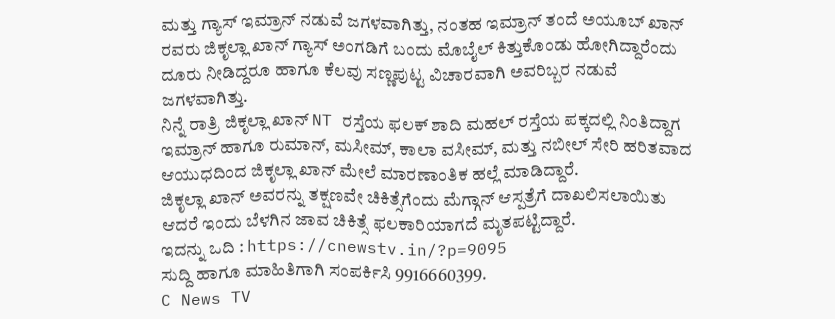ಮತ್ತು ಗ್ಯಾಸ್ ಇಮ್ರಾನ್ ನಡುವೆ ಜಗಳವಾಗಿತ್ತು, ನಂತಹ ಇಮ್ರಾನ್ ತಂದೆ ಅಯೂಬ್ ಖಾನ್ ರವರು ಜಿಕೃಲ್ಲಾ ಖಾನ್ ಗ್ಯಾಸ್ ಅಂಗಡಿಗೆ ಬಂದು ಮೊಬೈಲ್ ಕಿತ್ತುಕೊಂಡು ಹೋಗಿದ್ದಾರೆಂದು ದೂರು ನೀಡಿದ್ದರೂ ಹಾಗೂ ಕೆಲವು ಸಣ್ಣಪುಟ್ಟ ವಿಚಾರವಾಗಿ ಅವರಿಬ್ಬರ ನಡುವೆ ಜಗಳವಾಗಿತ್ತು.
ನಿನ್ನೆ ರಾತ್ರಿ ಜಿಕೃಲ್ಲಾ ಖಾನ್ NT ರಸ್ತೆಯ ಫಲಕ್ ಶಾದಿ ಮಹಲ್ ರಸ್ತೆಯ ಪಕ್ಕದಲ್ಲಿ ನಿಂತಿದ್ದಾಗ ಇಮ್ರಾನ್ ಹಾಗೂ ರುಮಾನ್, ಮಸೀಮ್, ಕಾಲಾ ವಸೀಮ್, ಮತ್ತು ನಬೀಲ್ ಸೇರಿ ಹರಿತವಾದ ಆಯುಧದಿಂದ ಜಿಕೃಲ್ಲಾ ಖಾನ್ ಮೇಲೆ ಮಾರಣಾಂತಿಕ ಹಲ್ಲೆ ಮಾಡಿದ್ದಾರೆ.
ಜಿಕೃಲ್ಲಾ ಖಾನ್ ಅವರನ್ನು ತಕ್ಷಣವೇ ಚಿಕಿತ್ಸೆಗೆಂದು ಮೆಗ್ಗಾನ್ ಆಸ್ಪತ್ರೆಗೆ ದಾಖಲಿಸಲಾಯಿತು ಆದರೆ ಇಂದು ಬೆಳಗಿನ ಜಾವ ಚಿಕಿತ್ಸೆ ಫಲಕಾರಿಯಾಗದೆ ಮೃತಪಟ್ಟಿದ್ದಾರೆ.
ಇದನ್ನು ಒದಿ : https://cnewstv.in/?p=9095
ಸುದ್ದಿ ಹಾಗೂ ಮಾಹಿತಿಗಾಗಿ ಸಂಪರ್ಕಿಸಿ 9916660399.
C News TV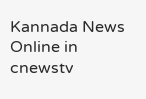Kannada News Online in cnewstv